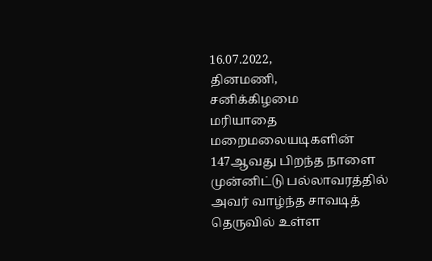16.07.2022,
தினமணி,
சனிக்கிழமை
மரியாதை
மறைமலையடிகளின் 147ஆவது பிறந்த நாளை முன்னிட்டு பல்லாவரத்தில் அவர் வாழ்ந்த சாவடித் தெருவில் உள்ள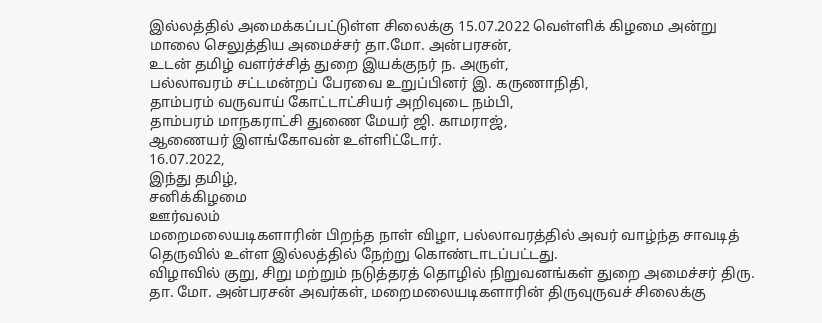இல்லத்தில் அமைக்கப்பட்டுள்ள சிலைக்கு 15.07.2022 வெள்ளிக் கிழமை அன்று மாலை செலுத்திய அமைச்சர் தா.மோ. அன்பரசன்,
உடன் தமிழ் வளர்ச்சித் துறை இயக்குநர் ந. அருள்,
பல்லாவரம் சட்டமன்றப் பேரவை உறுப்பினர் இ. கருணாநிதி,
தாம்பரம் வருவாய் கோட்டாட்சியர் அறிவுடை நம்பி,
தாம்பரம் மாநகராட்சி துணை மேயர் ஜி. காமராஜ்,
ஆணையர் இளங்கோவன் உள்ளிட்டோர்.
16.07.2022,
இந்து தமிழ்,
சனிக்கிழமை
ஊர்வலம்
மறைமலையடிகளாரின் பிறந்த நாள் விழா, பல்லாவரத்தில் அவர் வாழ்ந்த சாவடித் தெருவில் உள்ள இல்லத்தில் நேற்று கொண்டாடப்பட்டது.
விழாவில் குறு, சிறு மற்றும் நடுத்தரத் தொழில் நிறுவனங்கள் துறை அமைச்சர் திரு. தா. மோ. அன்பரசன் அவர்கள், மறைமலையடிகளாரின் திருவுருவச் சிலைக்கு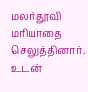மலர்தூவி மரியாதை செலுத்தினார்.
உடன்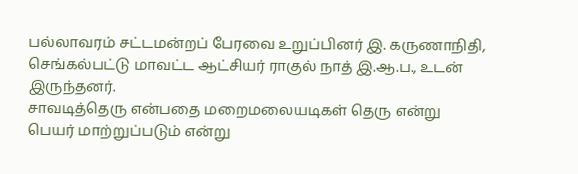பல்லாவரம் சட்டமன்றப் பேரவை உறுப்பினர் இ. கருணாநிதி, செங்கல்பட்டு மாவட்ட ஆட்சியர் ராகுல் நாத் இ.ஆ.ப., உடன் இருந்தனர்.
சாவடித்தெரு என்பதை மறைமலையடிகள் தெரு என்று பெயர் மாற்றுப்படும் என்று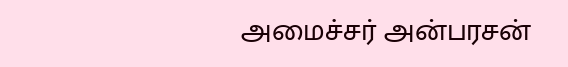அமைச்சர் அன்பரசன்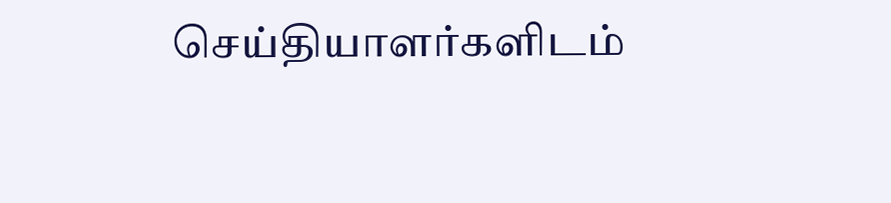செய்தியாளர்களிடம்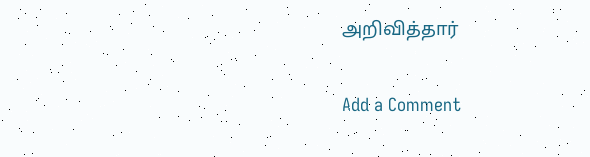அறிவித்தார்

Add a Comment